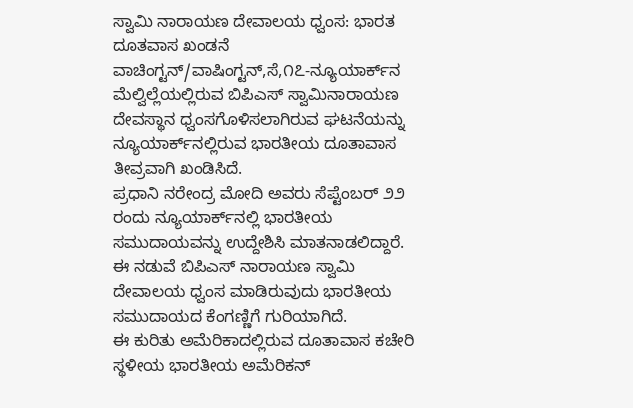ಸ್ವಾಮಿ ನಾರಾಯಣ ದೇವಾಲಯ ಧ್ವಂಸ: ಭಾರತ ದೂತವಾಸ ಖಂಡನೆ
ವಾಚಿಂಗ್ಟನ್/ವಾಷಿಂಗ್ಟನ್,ಸೆ,೧೭-ನ್ಯೂಯಾರ್ಕ್‌ನ ಮೆಲ್ವಿಲ್ಲೆಯಲ್ಲಿರುವ ಬಿಪಿಎಸ್ ಸ್ವಾಮಿನಾರಾಯಣ ದೇವಸ್ಥಾನ ಧ್ವಂಸಗೊಳಿಸಲಾಗಿರುವ ಘಟನೆಯನ್ನು ನ್ಯೂಯಾರ್ಕ್‌ನಲ್ಲಿರುವ ಭಾರತೀಯ ದೂತಾವಾಸ ತೀವ್ರವಾಗಿ ಖಂಡಿಸಿದೆ.
ಪ್ರಧಾನಿ ನರೇಂದ್ರ ಮೋದಿ ಅವರು ಸೆಪ್ಟೆಂಬರ್ ೨೨ ರಂದು ನ್ಯೂಯಾರ್ಕ್‌ನಲ್ಲಿ ಭಾರತೀಯ ಸಮುದಾಯವನ್ನು ಉದ್ದೇಶಿಸಿ ಮಾತನಾಡಲಿದ್ದಾರೆ. ಈ ನಡುವೆ ಬಿಪಿಎಸ್ ನಾರಾಯಣ ಸ್ವಾಮಿ ದೇವಾಲಯ ಧ್ವಂಸ ಮಾಡಿರುವುದು ಭಾರತೀಯ ಸಮುದಾಯದ ಕೆಂಗಣ್ಣಿಗೆ ಗುರಿಯಾಗಿದೆ.
ಈ ಕುರಿತು ಅಮೆರಿಕಾದಲ್ಲಿರುವ ದೂತಾವಾಸ ಕಚೇರಿ ಸ್ಥಳೀಯ ಭಾರತೀಯ ಅಮೆರಿಕನ್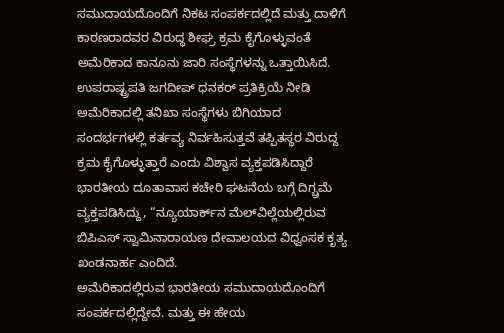ಸಮುದಾಯದೊಂದಿಗೆ ನಿಕಟ ಸಂಪರ್ಕದಲ್ಲಿದೆ ಮತ್ತು ದಾಳಿಗೆ ಕಾರಣರಾದವರ ವಿರುದ್ಧ ಶೀಘ್ರ ಕ್ರಮ ಕೈಗೊಳ್ಳುವಂತೆ ಅಮೆರಿಕಾದ ಕಾನೂನು ಜಾರಿ ಸಂಸ್ಥೆಗಳನ್ನು ಒತ್ತಾಯಿಸಿದೆ.
ಉಪರಾಷ್ಟ್ರಪತಿ ಜಗದೀಪ್ ಧನಕರ್ ಪ್ರತಿಕ್ರಿಯೆ ನೀಡಿ ಅಮೆರಿಕಾದಲ್ಲಿ ತನಿಖಾ ಸಂಸ್ಥೆಗಳು ಬಿಗಿಯಾದ ಸಂದರ್ಭಗಳಲ್ಲಿ ಕರ್ತವ್ಯ ನಿರ್ವಹಿಸುತ್ತವೆ ತಪ್ಪಿತಸ್ಥರ ವಿರುದ್ದ ಕ್ರಮ ಕೈಗೊಳ್ಳುತ್ತಾರೆ ಎಂದು ವಿಶ್ವಾಸ ವ್ಯಕ್ತಪಡಿಸಿದ್ದಾರೆ
ಭಾರತೀಯ ದೂತಾವಾಸ ಕಚೇರಿ ಘಟನೆಯ ಬಗ್ಗೆ ದಿಗ್ಬ್ರಮೆ ವ್ಯಕ್ತಪಡಿಸಿದ್ದು, “ನ್ಯೂಯಾರ್ಕ್‌ನ ಮೆಲ್‌ವಿಲ್ಲೆಯಲ್ಲಿರುವ ಬಿಪಿಎಸ್ ಸ್ವಾಮಿನಾರಾಯಣ ದೇವಾಲಯದ ವಿಧ್ವಂಸಕ ಕೃತ್ಯ ಖಂಡನಾರ್ಹ ಎಂದಿದೆ.
ಅಮೆರಿಕಾದಲ್ಲಿರುವ ಭಾರತೀಯ ಸಮುದಾಯದೊಂದಿಗೆ ಸಂಪರ್ಕದಲ್ಲಿದ್ದೇವೆ. ಮತ್ತು ಈ ಹೇಯ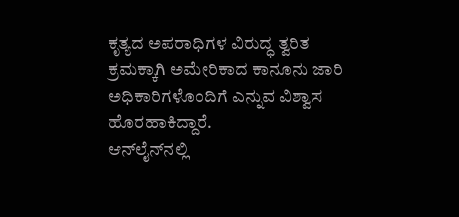ಕೃತ್ಯದ ಅಪರಾಧಿಗಳ ವಿರುದ್ಧ ತ್ವರಿತ ಕ್ರಮಕ್ಕಾಗಿ ಅಮೇರಿಕಾದ ಕಾನೂನು ಜಾರಿ ಅಧಿಕಾರಿಗಳೊಂದಿಗೆ ಎನ್ನುವ ವಿಶ್ವಾಸ ಹೊರಹಾಕಿದ್ದಾರೆ.
ಆನ್‌ಲೈನ್‌ನಲ್ಲಿ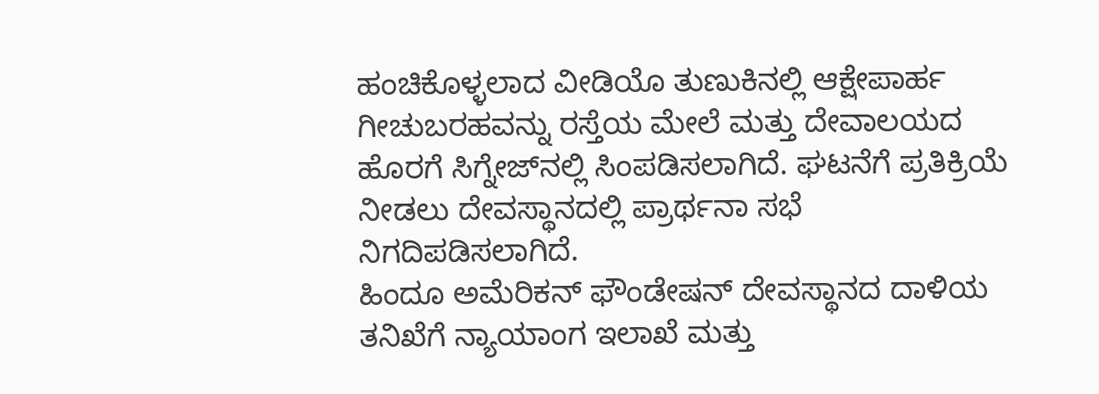ಹಂಚಿಕೊಳ್ಳಲಾದ ವೀಡಿಯೊ ತುಣುಕಿನಲ್ಲಿ ಆಕ್ಷೇಪಾರ್ಹ ಗೀಚುಬರಹವನ್ನು ರಸ್ತೆಯ ಮೇಲೆ ಮತ್ತು ದೇವಾಲಯದ ಹೊರಗೆ ಸಿಗ್ನೇಜ್‌ನಲ್ಲಿ ಸಿಂಪಡಿಸಲಾಗಿದೆ. ಘಟನೆಗೆ ಪ್ರತಿಕ್ರಿಯೆ ನೀಡಲು ದೇವಸ್ಥಾನದಲ್ಲಿ ಪ್ರಾರ್ಥನಾ ಸಭೆ ನಿಗದಿಪಡಿಸಲಾಗಿದೆ.
ಹಿಂದೂ ಅಮೆರಿಕನ್ ಫೌಂಡೇಷನ್ ದೇವಸ್ಥಾನದ ದಾಳಿಯ ತನಿಖೆಗೆ ನ್ಯಾಯಾಂಗ ಇಲಾಖೆ ಮತ್ತು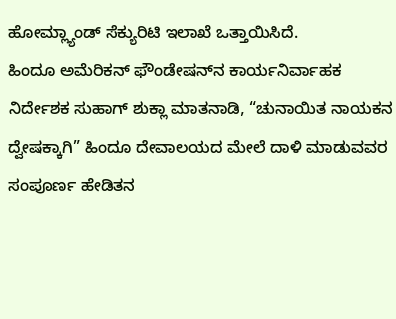ಹೋಮ್ಲ್ಯಾಂಡ್ ಸೆಕ್ಯುರಿಟಿ ಇಲಾಖೆ ಒತ್ತಾಯಿಸಿದೆ.
ಹಿಂದೂ ಅಮೆರಿಕನ್ ಫೌಂಡೇಷನ್‌ನ ಕಾರ್ಯನಿರ್ವಾಹಕ ನಿರ್ದೇಶಕ ಸುಹಾಗ್ ಶುಕ್ಲಾ ಮಾತನಾಡಿ, “ಚುನಾಯಿತ ನಾಯಕನ ದ್ವೇಷಕ್ಕಾಗಿ” ಹಿಂದೂ ದೇವಾಲಯದ ಮೇಲೆ ದಾಳಿ ಮಾಡುವವರ ಸಂಪೂರ್ಣ ಹೇಡಿತನ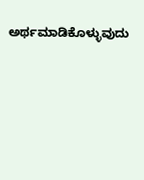ಅರ್ಥಮಾಡಿಕೊಳ್ಳುವುದು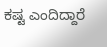ಕಷ್ಟ ಎಂದಿದ್ದಾರೆ